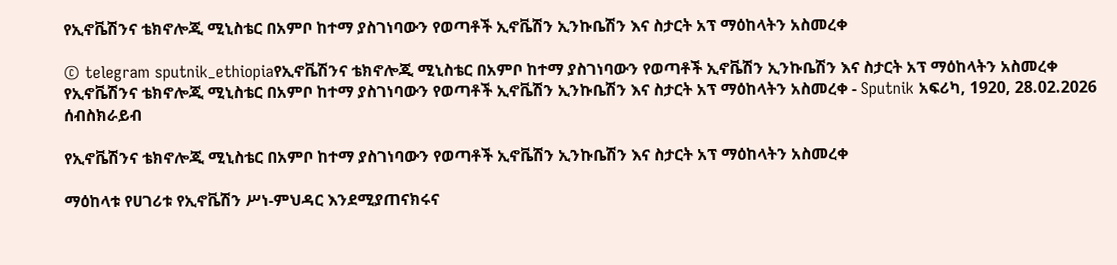የኢኖቬሽንና ቴክኖሎጂ ሚኒስቴር በአምቦ ከተማ ያስገነባውን የወጣቶች ኢኖቬሽን ኢንኩቤሽን እና ስታርት አፕ ማዕከላትን አስመረቀ

© telegram sputnik_ethiopiaየኢኖቬሽንና ቴክኖሎጂ ሚኒስቴር በአምቦ ከተማ ያስገነባውን የወጣቶች ኢኖቬሽን ኢንኩቤሽን እና ስታርት አፕ ማዕከላትን አስመረቀ
የኢኖቬሽንና ቴክኖሎጂ ሚኒስቴር በአምቦ ከተማ ያስገነባውን የወጣቶች ኢኖቬሽን ኢንኩቤሽን እና ስታርት አፕ ማዕከላትን አስመረቀ - Sputnik አፍሪካ, 1920, 28.02.2026
ሰብስክራይብ

የኢኖቬሽንና ቴክኖሎጂ ሚኒስቴር በአምቦ ከተማ ያስገነባውን የወጣቶች ኢኖቬሽን ኢንኩቤሽን እና ስታርት አፕ ማዕከላትን አስመረቀ

ማዕከላቱ የሀገሪቱ የኢኖቬሽን ሥነ-ምህዳር እንደሚያጠናክሩና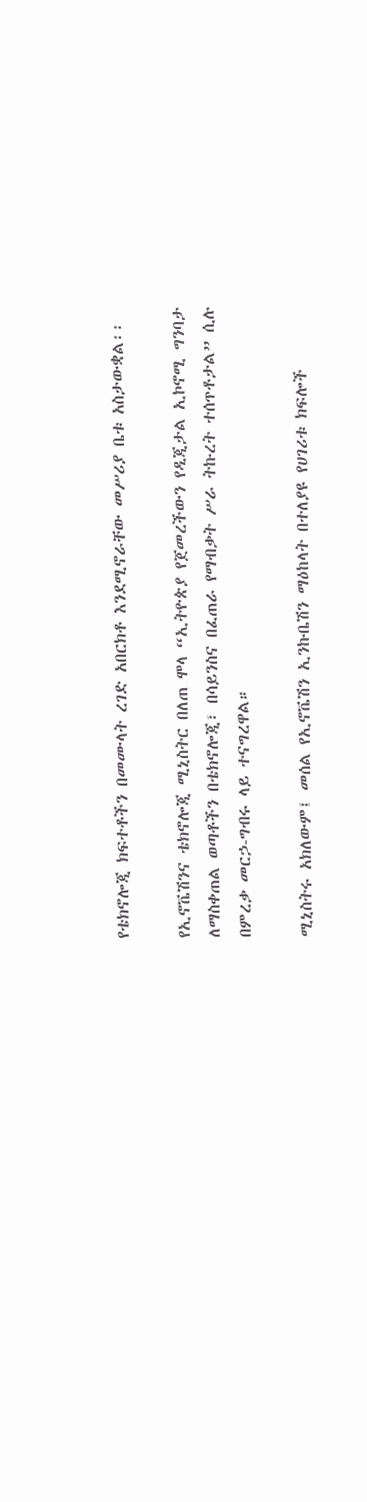የቴክኖሎጂ ክፍተቶችን በመሙላት ረገድ አበርክቶ እንደሚኖራቸው መሥሪያ ቤቱ አስታውቋል፡፡

የኢኖቬሽንና ቴክኖሎጂ ሚኒስትር በለጠ ሞላ “ኢትዮጵያ የጀመረችውን የዲጂታል ኢኮኖሚ ግንባታ ለማስቀጠል ወጣቶችን በቴክኖሎጂ፣ በሳይንስና በፈጠራ የማብቃት ሥራ ትኩረት ተሰጥቶታል” ሲሉ በምረቃ መርኃ-ግብሩ ላይ ተናግረዋል።

ሚኒስትሩ አክለውም፤ መሰል የኢኖቬሽን ኢንኩቤሽን ማዕከላት በተለያዩ የሀገሪቱ ክፍሎች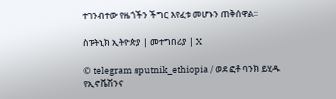ተገንብተው የዜጎችን ችግር እየፈቱ መሆኑን ጠቅሰዋል፡፡

ስፑትኒክ ኢትዮጵያ | መተግበሪያ | X

© telegram sputnik_ethiopia / ወደ ፎቶ ባንክ ይሂዱ
የኢኖቬሽንና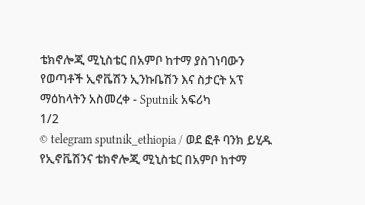ቴክኖሎጂ ሚኒስቴር በአምቦ ከተማ ያስገነባውን የወጣቶች ኢኖቬሽን ኢንኩቤሽን እና ስታርት አፕ ማዕከላትን አስመረቀ - Sputnik አፍሪካ
1/2
© telegram sputnik_ethiopia / ወደ ፎቶ ባንክ ይሂዱ
የኢኖቬሽንና ቴክኖሎጂ ሚኒስቴር በአምቦ ከተማ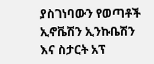ያስገነባውን የወጣቶች ኢኖቬሽን ኢንኩቤሽን እና ስታርት አፕ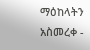ማዕከላትን አስመረቀ -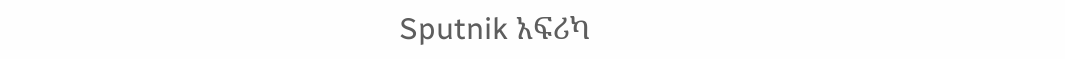Sputnik አፍሪካ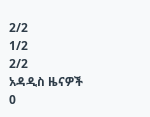2/2
1/2
2/2
አዳዲስ ዜናዎች
0